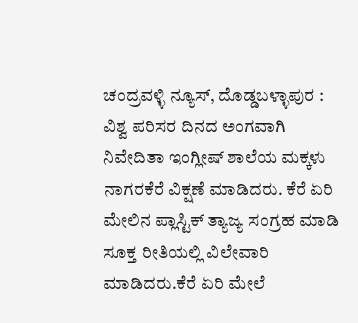ಚಂದ್ರವಳ್ಳಿ ನ್ಯೂಸ್, ದೊಡ್ಡಬಳ್ಳಾಪುರ :
ವಿಶ್ವ ಪರಿಸರ ದಿನದ ಅಂಗವಾಗಿ ನಿವೇದಿತಾ ಇಂಗ್ಲೀಷ್ ಶಾಲೆಯ ಮಕ್ಕಳು ನಾಗರಕೆರೆ ವಿಕ್ಷಣೆ ಮಾಡಿದರು. ಕೆರೆ ಏರಿ ಮೇಲಿನ ಪ್ಲಾಸ್ಟಿಕ್ ತ್ಯಾಜ್ಯ ಸಂಗ್ರಹ ಮಾಡಿ ಸೂಕ್ತ ರೀತಿಯಲ್ಲಿ ವಿಲೇವಾರಿ ಮಾಡಿದರು.ಕೆರೆ ಏರಿ ಮೇಲೆ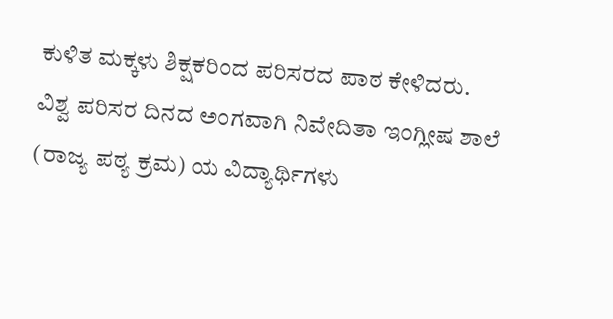ಕುಳಿತ ಮಕ್ಕಳು ಶಿಕ್ಷಕರಿಂದ ಪರಿಸರದ ಪಾಠ ಕೇಳಿದರು.
ವಿಶ್ವ ಪರಿಸರ ದಿನದ ಅಂಗವಾಗಿ ನಿವೇದಿತಾ ಇಂಗ್ಲೀಷ ಶಾಲೆ (ರಾಜ್ಯ ಪಠ್ಯ ಕ್ರಮ) ಯ ವಿದ್ಯಾರ್ಥಿಗಳು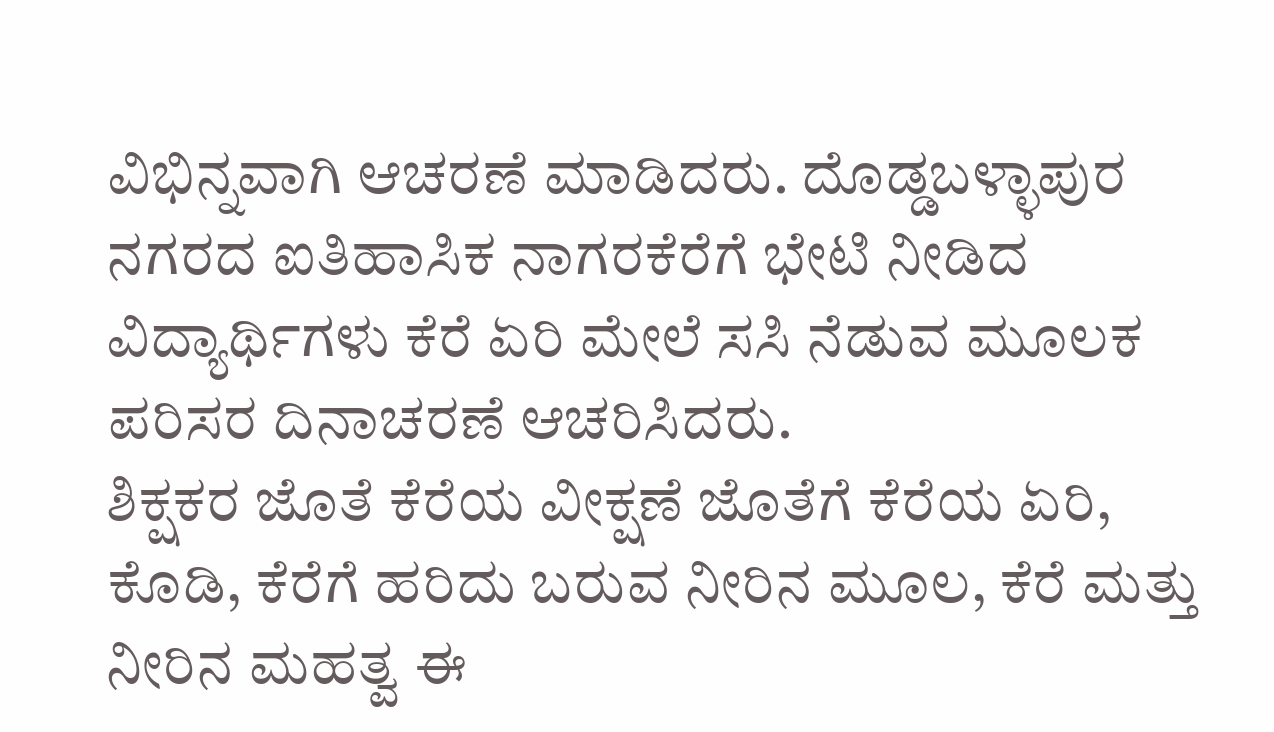ವಿಭಿನ್ನವಾಗಿ ಆಚರಣೆ ಮಾಡಿದರು. ದೊಡ್ಡಬಳ್ಳಾಪುರ ನಗರದ ಐತಿಹಾಸಿಕ ನಾಗರಕೆರೆಗೆ ಭೇಟಿ ನೀಡಿದ ವಿದ್ಯಾರ್ಥಿಗಳು ಕೆರೆ ಏರಿ ಮೇಲೆ ಸಸಿ ನೆಡುವ ಮೂಲಕ ಪರಿಸರ ದಿನಾಚರಣೆ ಆಚರಿಸಿದರು.
ಶಿಕ್ಷಕರ ಜೊತೆ ಕೆರೆಯ ವೀಕ್ಷಣೆ ಜೊತೆಗೆ ಕೆರೆಯ ಏರಿ, ಕೊಡಿ, ಕೆರೆಗೆ ಹರಿದು ಬರುವ ನೀರಿನ ಮೂಲ, ಕೆರೆ ಮತ್ತು ನೀರಿನ ಮಹತ್ವ ಈ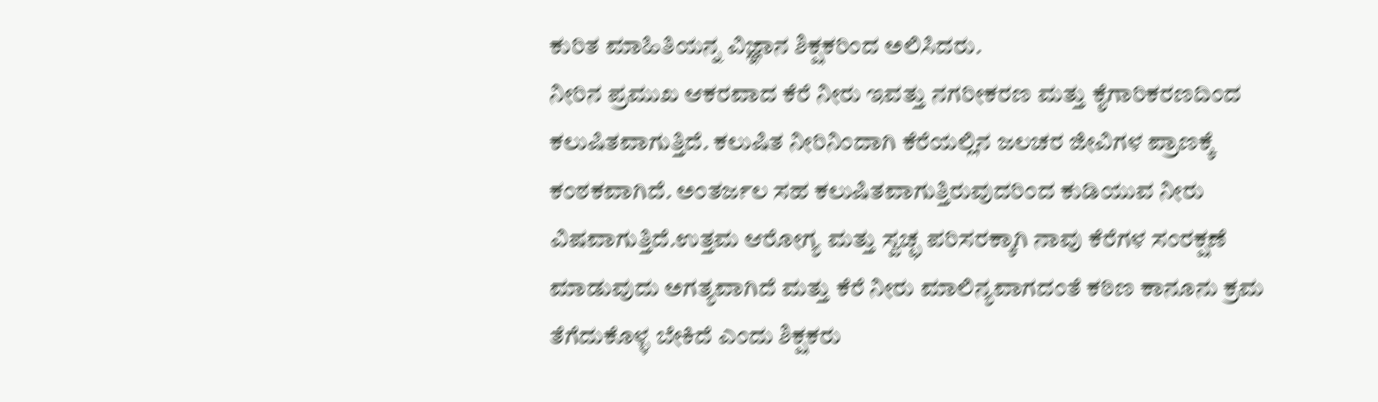ಕುರಿತ ಮಾಹಿತಿಯನ್ನ ವಿಜ್ಞಾನ ಶಿಕ್ಷಕರಿಂದ ಅಲಿಸಿದರು.
ನೀರಿನ ಪ್ರಮುಖ ಆಕರವಾದ ಕೆರೆ ನೀರು ಇವತ್ತು ನಗರೀಕರಣ ಮತ್ತು ಕೈಗಾರಿಕರಣದಿಂದ ಕಲುಷಿತವಾಗುತ್ತಿದೆ. ಕಲುಷಿತ ನೀರಿನಿಂದಾಗಿ ಕೆರೆಯಲ್ಲಿನ ಜಲಚರ ಜೀವಿಗಳ ಪ್ರಾಣಕ್ಕೆ ಕಂಠಕವಾಗಿದೆ. ಅಂತರ್ಜಲ ಸಹ ಕಲುಷಿತವಾಗುತ್ತಿರುವುದರಿಂದ ಕುಡಿಯುವ ನೀರು ವಿಷವಾಗುತ್ತಿದೆ.ಉತ್ತಮ ಆರೋಗ್ಯ ಮತ್ತು ಸ್ವಚ್ಛ ಪರಿಸರಕ್ಕಾಗಿ ನಾವು ಕೆರೆಗಳ ಸಂರಕ್ಷಣೆ ಮಾಡುವುದು ಅಗತ್ಯವಾಗಿದೆ ಮತ್ತು ಕೆರೆ ನೀರು ಮಾಲಿನ್ಯವಾಗದಂತೆ ಕಠಿಣ ಕಾನೂನು ಕ್ರಮ ತೆಗೆದುಕೊಳ್ಳ ಬೇಕಿದೆ ಎಂದು ಶಿಕ್ಷಕರು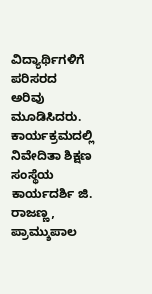ವಿದ್ಯಾರ್ಥಿಗಳಿಗೆ ಪರಿಸರದ ಅರಿವು ಮೂಡಿಸಿದರು.
ಕಾರ್ಯಕ್ರಮದಲ್ಲಿ ನಿವೇದಿತಾ ಶಿಕ್ಷಣ ಸಂಸ್ಥೆಯ ಕಾರ್ಯದರ್ಶಿ ಜಿ. ರಾಜಣ್ಣ, ಪ್ರಾಮ್ಶುಪಾಲ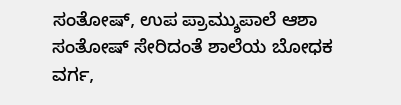ಸಂತೋಷ್, ಉಪ ಪ್ರಾಮ್ಶುಪಾಲೆ ಆಶಾ ಸಂತೋಷ್ ಸೇರಿದಂತೆ ಶಾಲೆಯ ಬೋಧಕ ವರ್ಗ,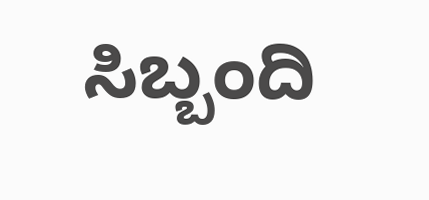ಸಿಬ್ಬಂದಿ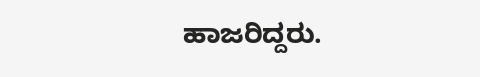ಹಾಜರಿದ್ದರು.